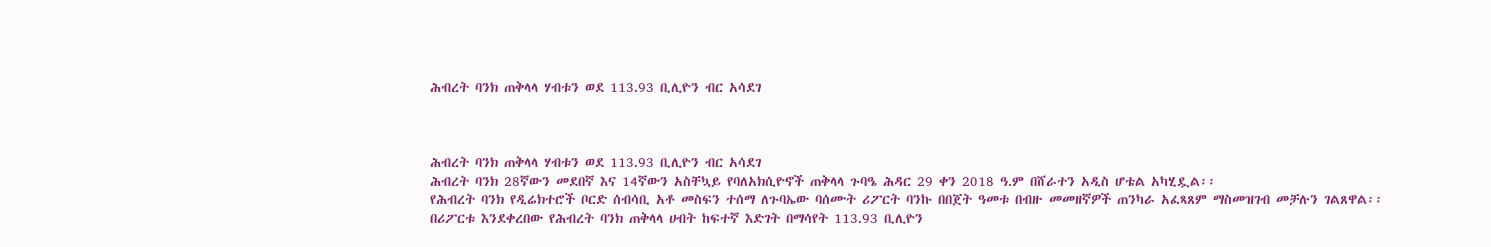ሕብረት ባንክ ጠቅላላ ሃብቱን ወደ 113.93 ቢሊዮን ብር አሳደገ



ሕብረት ባንክ ጠቅላላ ሃብቱን ወደ 113.93 ቢሊዮን ብር አሳደገ
ሕብረት ባንክ 28ኛውን መደበኛ እና 14ኛውን አስቸኳይ የባለአክሲዮኖች ጠቅላላ ጉባዔ ሕዳር 29 ቀን 2018 ዓ.ም በሸራተን አዲስ ሆቴል አካሂዷል፡፡
የሕብረት ባንክ የዲሬክተሮች ቦርድ ሰብሳቢ አቶ መስፍን ተሰማ ለጉባኤው ባሰሙት ሪፖርት ባንኩ በበጀት ዓመቱ በብዙ መመዘኛዎች ጠንካራ አፈጻጸም ማስመዝገብ መቻሉን ገልጸዋል፡፡ በሪፖርቱ እንደቀረበው የሕብረት ባንክ ጠቅላላ ሀብት ከፍተኛ እድገት በማሳየት 113.93 ቢሊዮን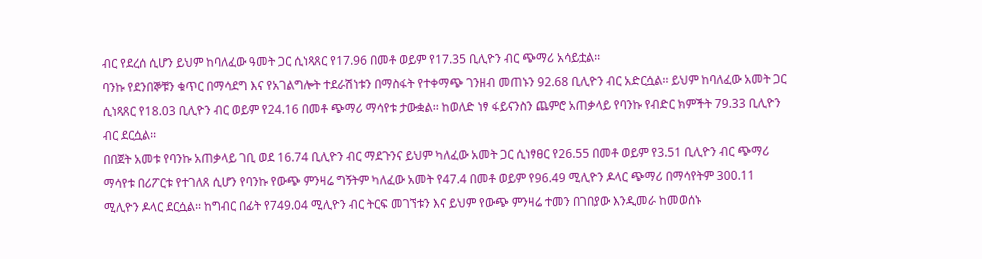ብር የደረሰ ሲሆን ይህም ከባለፈው ዓመት ጋር ሲነጻጸር የ17.96 በመቶ ወይም የ17.35 ቢሊዮን ብር ጭማሪ አሳይቷል፡፡
ባንኩ የደንበኞቹን ቁጥር በማሳደግ እና የአገልግሎት ተደራሽነቱን በማስፋት የተቀማጭ ገንዘብ መጠኑን 92.68 ቢሊዮን ብር አድርሷል፡፡ ይህም ከባለፈው አመት ጋር ሲነጻጸር የ18.03 ቢሊዮን ብር ወይም የ24.16 በመቶ ጭማሪ ማሳየቱ ታውቋል፡፡ ከወለድ ነፃ ፋይናንስን ጨምሮ አጠቃላይ የባንኩ የብድር ክምችት 79.33 ቢሊዮን ብር ደርሷል፡፡
በበጀት አመቱ የባንኩ አጠቃላይ ገቢ ወደ 16.74 ቢሊዮን ብር ማደጉንና ይህም ካለፈው አመት ጋር ሲነፃፀር የ26.55 በመቶ ወይም የ3.51 ቢሊዮን ብር ጭማሪ ማሳየቱ በሪፖርቱ የተገለጸ ሲሆን የባንኩ የውጭ ምንዛሬ ግኝትም ካለፈው አመት የ47.4 በመቶ ወይም የ96.49 ሚሊዮን ዶላር ጭማሪ በማሳየትም 300.11 ሚሊዮን ዶላር ደርሷል፡፡ ከግብር በፊት የ749.04 ሚሊዮን ብር ትርፍ መገኘቱን እና ይህም የውጭ ምንዛሬ ተመን በገበያው እንዲመራ ከመወሰኑ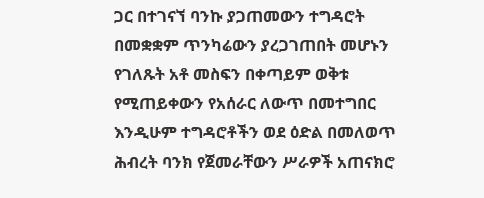ጋር በተገናኘ ባንኩ ያጋጠመውን ተግዳሮት በመቋቋም ጥንካሬውን ያረጋገጠበት መሆኑን የገለጹት አቶ መስፍን በቀጣይም ወቅቱ የሚጠይቀውን የአሰራር ለውጥ በመተግበር እንዲሁም ተግዳሮቶችን ወደ ዕድል በመለወጥ ሕብረት ባንክ የጀመራቸውን ሥራዎች አጠናክሮ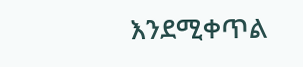እንደሚቀጥል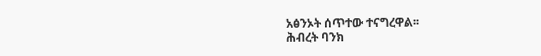አፅንኦት ሰጥተው ተናግረዋል፡፡
ሕብረት ባንክ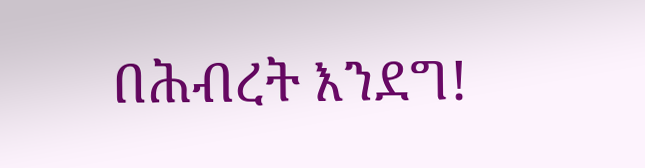በሕብረት እንደግ!